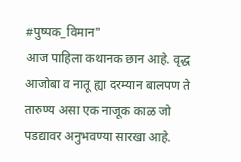#पुष्पक_विमान"
आज पाहिला कथानक छान आहे. वृद्ध आजोबा व नातू ह्या दरम्यान बालपण ते तारुण्य असा एक नाजूक काळ जो पडद्यावर अनुभवण्या सारखा आहे.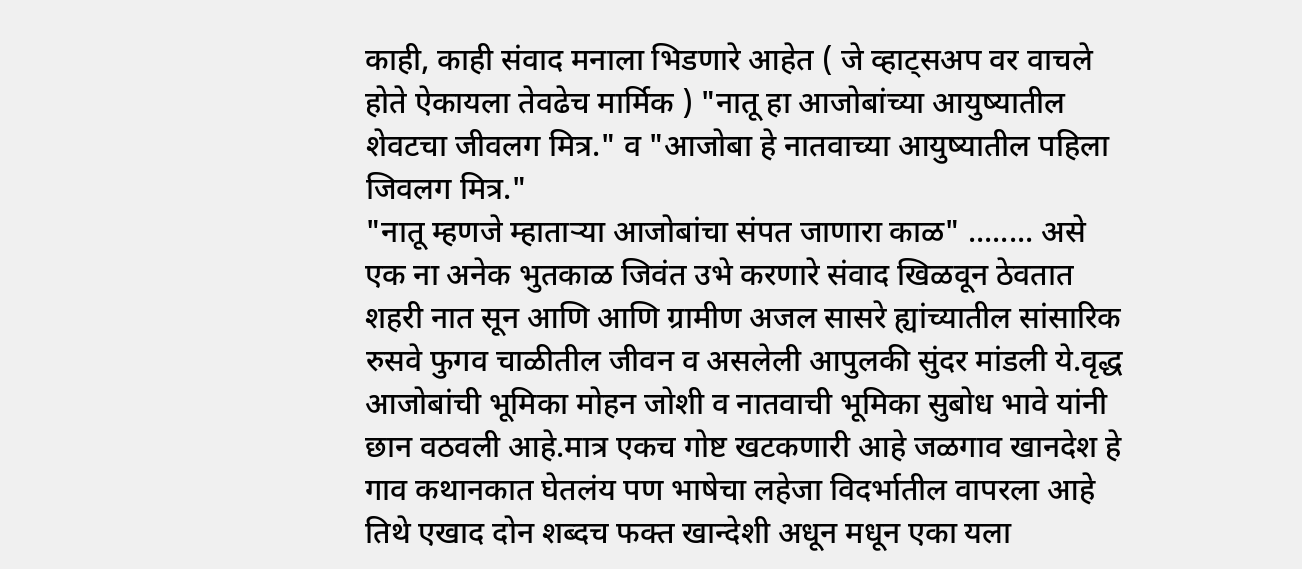काही, काही संवाद मनाला भिडणारे आहेत ( जे व्हाट्सअप वर वाचले होते ऐकायला तेवढेच मार्मिक ) "नातू हा आजोबांच्या आयुष्यातील शेवटचा जीवलग मित्र." व "आजोबा हे नातवाच्या आयुष्यातील पहिला जिवलग मित्र."
"नातू म्हणजे म्हाताऱ्या आजोबांचा संपत जाणारा काळ" ........ असे एक ना अनेक भुतकाळ जिवंत उभे करणारे संवाद खिळवून ठेवतात शहरी नात सून आणि आणि ग्रामीण अजल सासरे ह्यांच्यातील सांसारिक रुसवे फुगव चाळीतील जीवन व असलेली आपुलकी सुंदर मांडली ये.वृद्ध आजोबांची भूमिका मोहन जोशी व नातवाची भूमिका सुबोध भावे यांनी छान वठवली आहे.मात्र एकच गोष्ट खटकणारी आहे जळगाव खानदेश हे गाव कथानकात घेतलंय पण भाषेचा लहेजा विदर्भातील वापरला आहे तिथे एखाद दोन शब्दच फक्त खान्देशी अधून मधून एका यला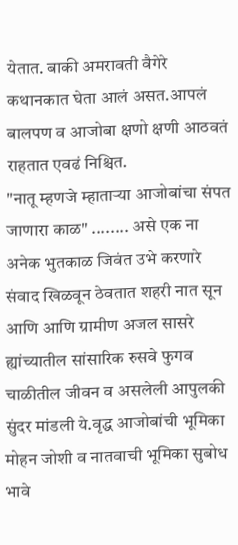येतात. बाकी अमरावती वैगेरे कथानकात घेता आलं असत.आपलं बालपण व आजोबा क्षणो क्षणी आठवतं राहतात एवढं निश्चित.
"नातू म्हणजे म्हाताऱ्या आजोबांचा संपत जाणारा काळ" ........ असे एक ना अनेक भुतकाळ जिवंत उभे करणारे संवाद खिळवून ठेवतात शहरी नात सून आणि आणि ग्रामीण अजल सासरे ह्यांच्यातील सांसारिक रुसवे फुगव चाळीतील जीवन व असलेली आपुलकी सुंदर मांडली ये.वृद्ध आजोबांची भूमिका मोहन जोशी व नातवाची भूमिका सुबोध भावे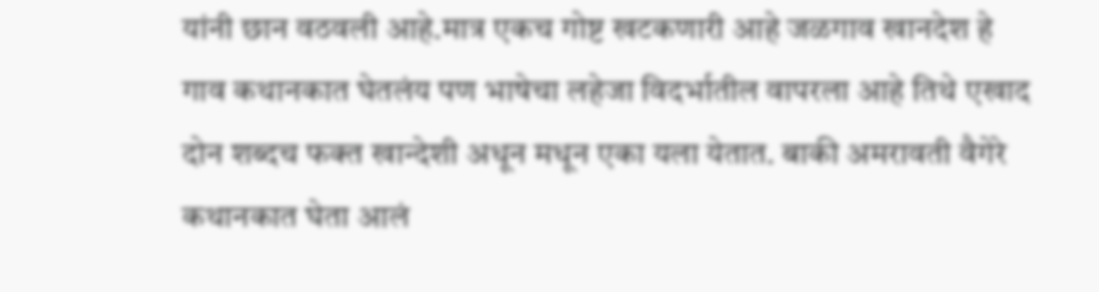यांनी छान वठवली आहे.मात्र एकच गोष्ट खटकणारी आहे जळगाव खानदेश हे गाव कथानकात घेतलंय पण भाषेचा लहेजा विदर्भातील वापरला आहे तिथे एखाद दोन शब्दच फक्त खान्देशी अधून मधून एका यला येतात. बाकी अमरावती वैगेरे कथानकात घेता आलं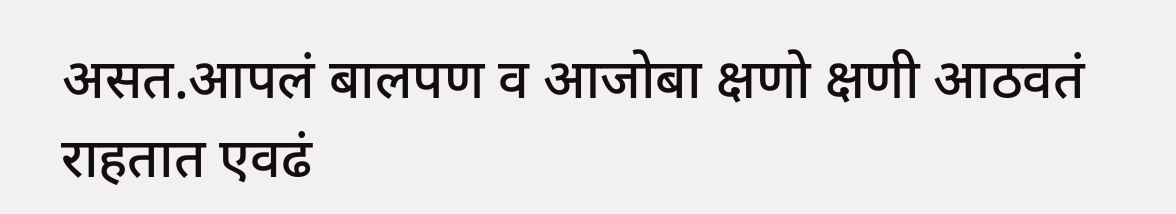असत.आपलं बालपण व आजोबा क्षणो क्षणी आठवतं राहतात एवढं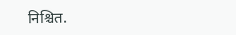निश्चित.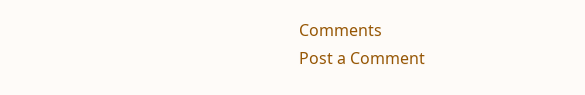Comments
Post a Comment